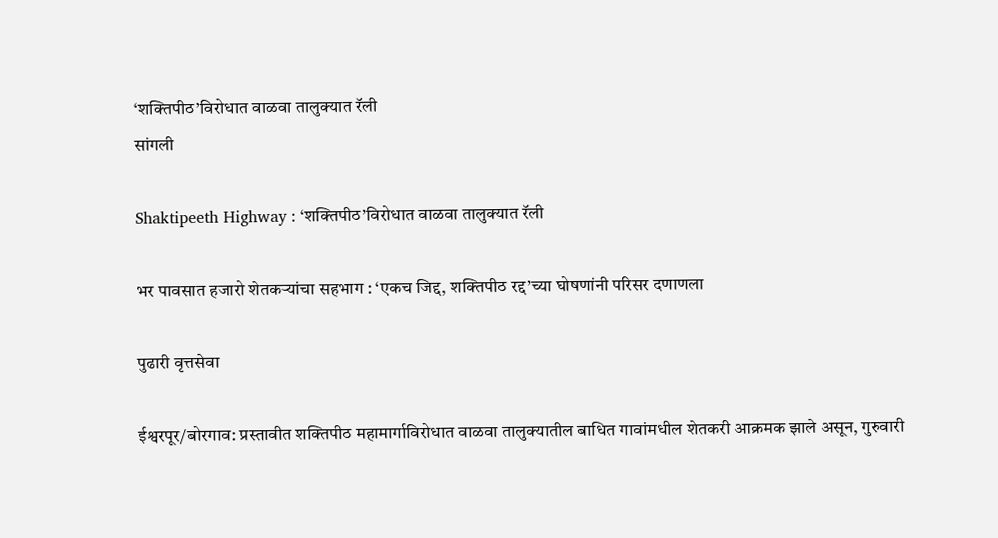‘शक्तिपीठ‌’विरोधात वाळवा तालुक्यात रॅली
सांगली

Shaktipeeth Highway : ‘शक्तिपीठ‌’विरोधात वाळवा तालुक्यात रॅली

भर पावसात हजारो शेतकऱ्यांचा सहभाग : ‘एकच जिद्द, शक्तिपीठ रद्द‌’च्या घोषणांनी परिसर दणाणला

पुढारी वृत्तसेवा

ईश्वरपूर/बोरगाव: प्रस्तावीत शक्तिपीठ महामार्गाविरोधात वाळवा तालुक्यातील बाधित गावांमधील शेतकरी आक्रमक झाले असून, गुरुवारी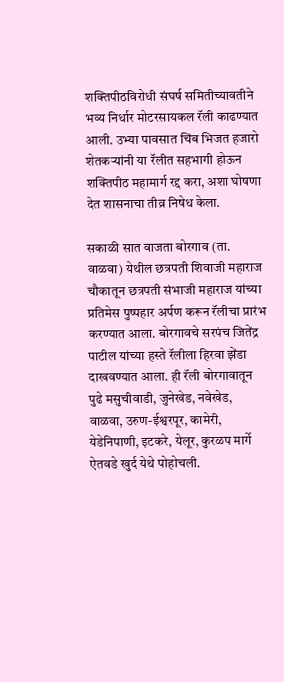शक्तिपीठविरोधी संघर्ष समितीच्यावतीने भव्य निर्धार मोटरसायकल रॅली काढण्यात आली. उभ्या पावसात चिंब भिजत हजारो शेतकऱ्यांनी या रॅलीत सहभागी होऊन शक्तिपीठ महामार्ग रद्द करा, अशा घोषणा देत शासनाचा तीव्र निषेध केला.

सकाळी सात वाजता बोरगाव (ता. वाळवा) येथील छत्रपती शिवाजी महाराज चौकातून छत्रपती संभाजी महाराज यांच्या प्रतिमेस पुष्पहार अर्पण करून रॅलीचा प्रारंभ करण्यात आला. बोरगावचे सरपंच जितेंद्र पाटील यांच्या हस्ते रॅलीला हिरवा झेंडा दाखवण्यात आला. ही रॅली बोरगावातून पुढे मसुचीवाडी, जुनेखेड, नवेखेड, वाळवा, उरुण-ईश्वरपूर, कामेरी, येडेनिपाणी, इटकरे, येलूर, कुरळप मार्गे ऐतवडे खुर्द येथे पोहोचली.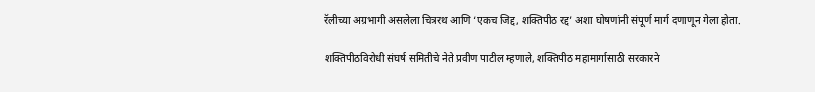रॅलीच्या अग्रभागी असलेला चित्ररथ आणि ‌‘एकच जिद्द, शक्तिपीठ रद्द‌’ अशा घोषणांनी संपूर्ण मार्ग दणाणून गेला होता.

शक्तिपीठविरोधी संघर्ष समितीचे नेते प्रवीण पाटील म्हणाले, शक्तिपीठ महामार्गासाठी सरकारने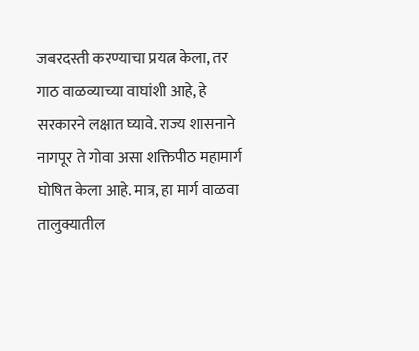जबरदस्ती करण्याचा प्रयत्न केला, तर गाठ वाळव्याच्या वाघांशी आहे, हे सरकारने लक्षात घ्यावे. राज्य शासनाने नागपूर ते गोवा असा शक्तिपीठ महामार्ग घोषित केला आहे. मात्र, हा मार्ग वाळवा तालुक्यातील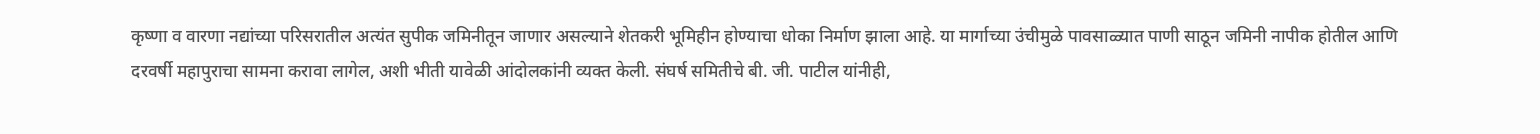कृष्णा व वारणा नद्यांच्या परिसरातील अत्यंत सुपीक जमिनीतून जाणार असल्याने शेतकरी भूमिहीन होण्याचा धोका निर्माण झाला आहे. या मार्गाच्या उंचीमुळे पावसाळ्यात पाणी साठून जमिनी नापीक होतील आणि दरवर्षी महापुराचा सामना करावा लागेल, अशी भीती यावेळी आंदोलकांनी व्यक्त केली. संघर्ष समितीचे बी. जी. पाटील यांनीही,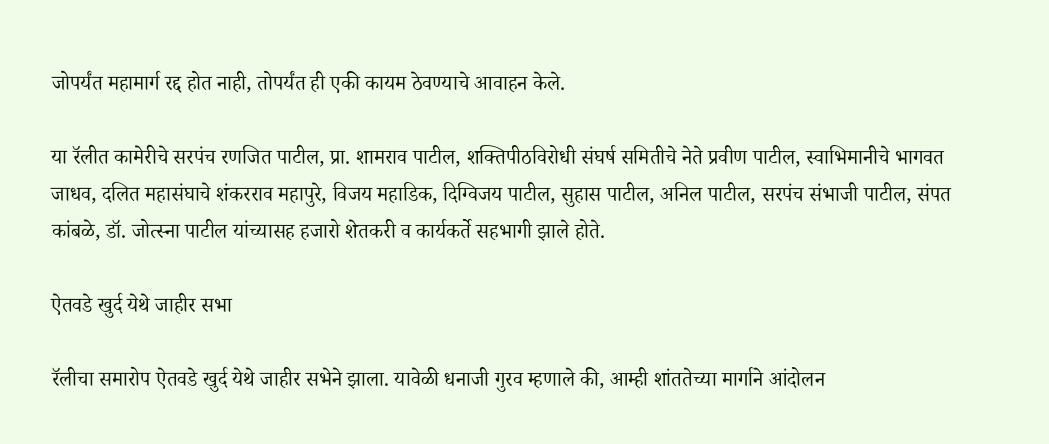जोपर्यंत महामार्ग रद्द होत नाही, तोपर्यंत ही एकी कायम ठेवण्याचे आवाहन केले.

या रॅलीत कामेरीचे सरपंच रणजित पाटील, प्रा. शामराव पाटील, शक्तिपीठविरोधी संघर्ष समितीचे नेते प्रवीण पाटील, स्वाभिमानीचे भागवत जाधव, दलित महासंघाचे शंकरराव महापुरे, विजय महाडिक, दिग्विजय पाटील, सुहास पाटील, अनिल पाटील, सरपंच संभाजी पाटील, संपत कांबळे, डॉ. जोत्स्ना पाटील यांच्यासह हजारो शेतकरी व कार्यकर्ते सहभागी झाले होते.

ऐतवडे खुर्द येथे जाहीर सभा

रॅलीचा समारोप ऐतवडे खुर्द येथे जाहीर सभेने झाला. यावेळी धनाजी गुरव म्हणाले की, आम्ही शांततेच्या मार्गाने आंदोलन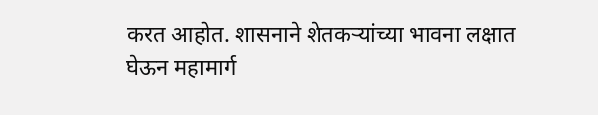करत आहोत. शासनाने शेतकऱ्यांच्या भावना लक्षात घेऊन महामार्ग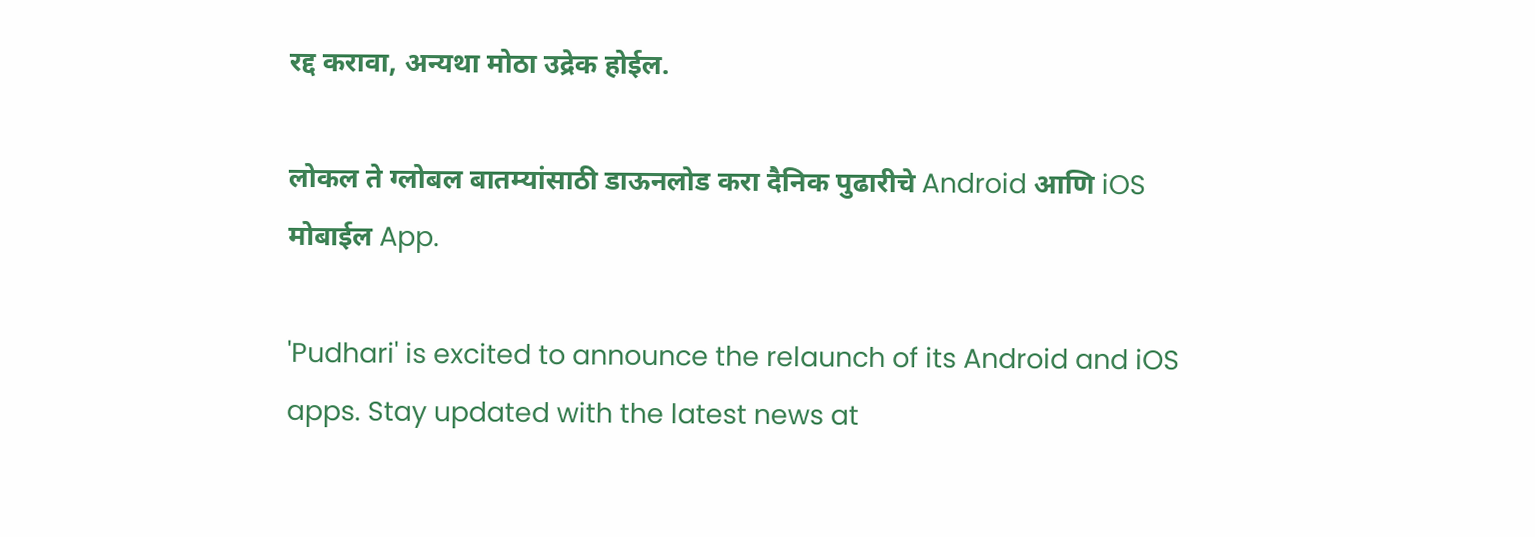रद्द करावा, अन्यथा मोठा उद्रेक होईल.

लोकल ते ग्लोबल बातम्यांसाठी डाऊनलोड करा दैनिक पुढारीचे Android आणि iOS मोबाईल App.

'Pudhari' is excited to announce the relaunch of its Android and iOS apps. Stay updated with the latest news at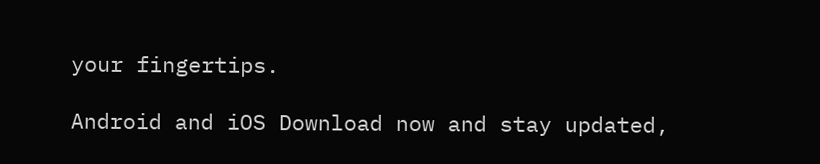your fingertips.

Android and iOS Download now and stay updated,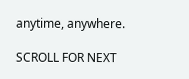anytime, anywhere.

SCROLL FOR NEXT